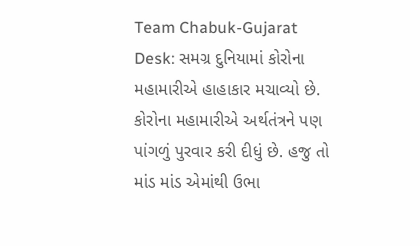Team Chabuk-Gujarat Desk: સમગ્ર દુનિયામાં કોરોના મહામારીએ હાહાકાર મચાવ્યો છે. કોરોના મહામારીએ અર્થતંત્રને પણ પાંગળું પુરવાર કરી દીધું છે. હજુ તો માંડ માંડ એમાંથી ઉભા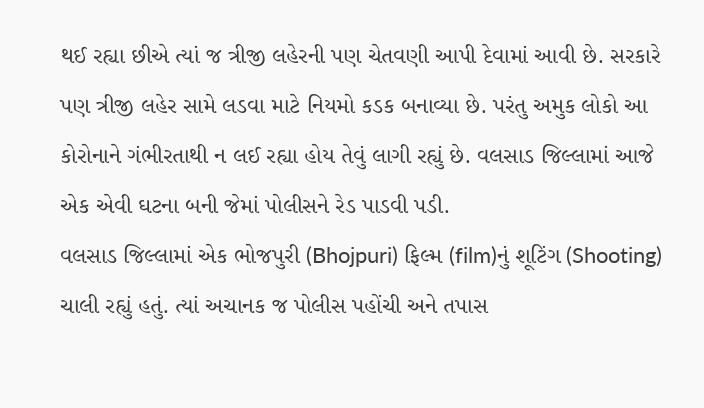થઈ રહ્યા છીએ ત્યાં જ ત્રીજી લહેરની પણ ચેતવણી આપી દેવામાં આવી છે. સરકારે પણ ત્રીજી લહેર સામે લડવા માટે નિયમો કડક બનાવ્યા છે. પરંતુ અમુક લોકો આ કોરોનાને ગંભીરતાથી ન લઈ રહ્યા હોય તેવું લાગી રહ્યું છે. વલસાડ જિલ્લામાં આજે એક એવી ઘટના બની જેમાં પોલીસને રેડ પાડવી પડી.
વલસાડ જિલ્લામાં એક ભોજપુરી (Bhojpuri) ફિલ્મ (film)નું શૂટિંગ (Shooting) ચાલી રહ્યું હતું. ત્યાં અચાનક જ પોલીસ પહોંચી અને તપાસ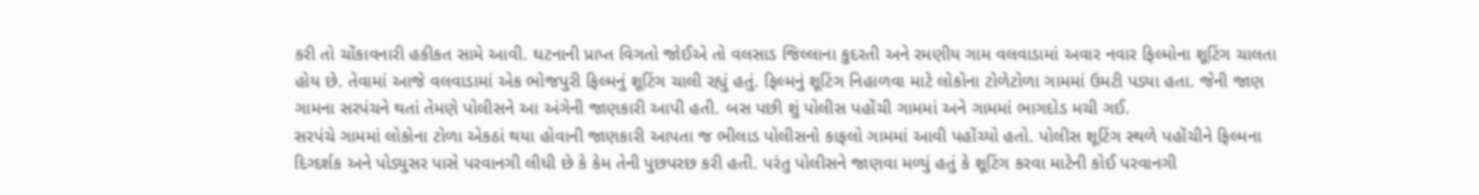કરી તો ચોંકાવનારી હકીકત સામે આવી. ઘટનાની પ્રાપ્ત વિગતો જોઈએ તો વલસાડ જિલ્લાના કુદરતી અને રમણીય ગામ વલવાડામાં અવાર નવાર ફિલ્મોના શૂટિંગ ચાલતા હોય છે. તેવામાં આજે વલવાડામાં એક ભોજપુરી ફિલ્મનું શૂટિંગ ચાલી રહ્યું હતું. ફિલ્મનું શૂટિંગ નિહાળવા માટે લોકોના ટોળેટોળા ગામમાં ઉમટી પડ્યા હતા. જેની જાણ ગામના સરપંચને થતાં તેમણે પોલીસને આ અંગેની જાણકારી આપી હતી. બસ પછી શું પોલીસ પહોંચી ગામમાં અને ગામમાં ભાગદોડ મચી ગઈ.
સરપંચે ગામમાં લોકોના ટોળા એકઠાં થયા હોવાની જાણકારી આપતા જ ભીલાડ પોલીસનો કાફલો ગામમાં આવી પહોંચ્યો હતો. પોલીસ શૂટિંગ સ્થળે પહોંચીને ફિલ્મના દિગ્દર્શક અને પોડ્યુસર પાસે પરવાનગી લીધી છે કે કેમ તેની પુછપરછ કરી હતી. પરંતુ પોલીસને જાણવા મળ્યું હતું કે શૂટિંગ કરવા માટેની કોઈ પરવાનગી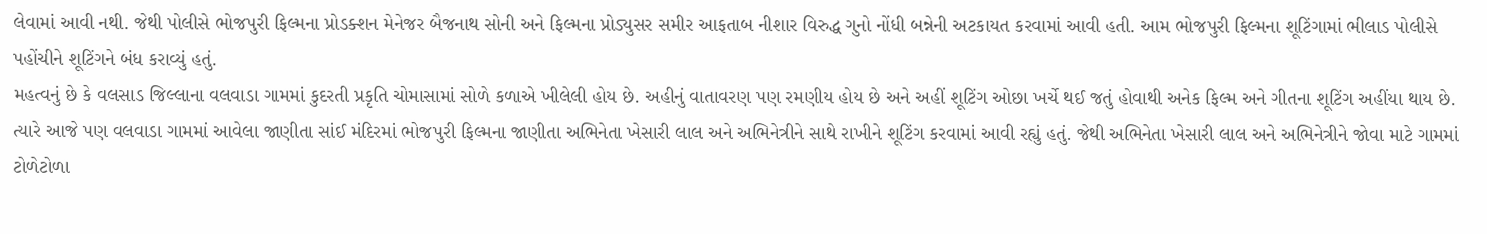લેવામાં આવી નથી. જેથી પોલીસે ભોજપુરી ફિલ્મના પ્રોડક્શન મેનેજર બૈજનાથ સોની અને ફિલ્મના પ્રોડ્યુસર સમીર આફતાબ નીશાર વિરુદ્ધ ગુનો નોંધી બન્નેની અટકાયત કરવામાં આવી હતી. આમ ભોજપુરી ફિલ્મના શૂટિંગામાં ભીલાડ પોલીસે પહોંચીને શૂટિંગને બંધ કરાવ્યું હતું.
મહત્વનું છે કે વલસાડ જિલ્લાના વલવાડા ગામમાં કુદરતી પ્રકૃતિ ચોમાસામાં સોળે કળાએ ખીલેલી હોય છે. અહીનું વાતાવરણ પણ રમણીય હોય છે અને અહીં શૂટિંગ ઓછા ખર્ચે થઈ જતું હોવાથી અનેક ફિલ્મ અને ગીતના શૂટિંગ અહીંયા થાય છે. ત્યારે આજે પણ વલવાડા ગામમાં આવેલા જાણીતા સાંઈ મંદિરમાં ભોજપુરી ફિલ્મના જાણીતા અભિનેતા ખેસારી લાલ અને અભિનેત્રીને સાથે રાખીને શૂટિંગ કરવામાં આવી રહ્યું હતું. જેથી અભિનેતા ખેસારી લાલ અને અભિનેત્રીને જોવા માટે ગામમાં ટોળેટોળા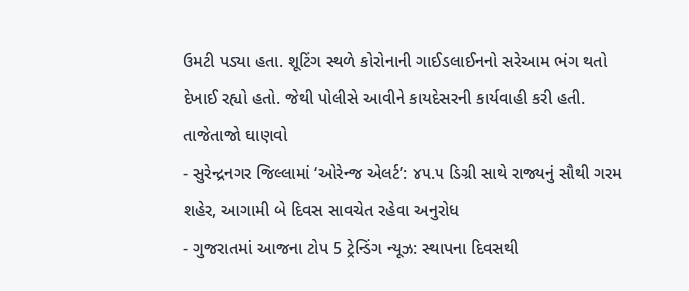ઉમટી પડ્યા હતા. શૂટિંગ સ્થળે કોરોનાની ગાઈડલાઈનનો સરેઆમ ભંગ થતો દેખાઈ રહ્યો હતો. જેથી પોલીસે આવીને કાયદેસરની કાર્યવાહી કરી હતી.
તાજેતાજો ઘાણવો
- સુરેન્દ્રનગર જિલ્લામાં ‘ઓરેન્જ એલર્ટ’: ૪૫.૫ ડિગ્રી સાથે રાજ્યનું સૌથી ગરમ શહેર, આગામી બે દિવસ સાવચેત રહેવા અનુરોધ
- ગુજરાતમાં આજના ટોપ 5 ટ્રેન્ડિંગ ન્યૂઝ: સ્થાપના દિવસથી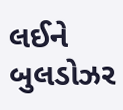લઈને બુલડોઝર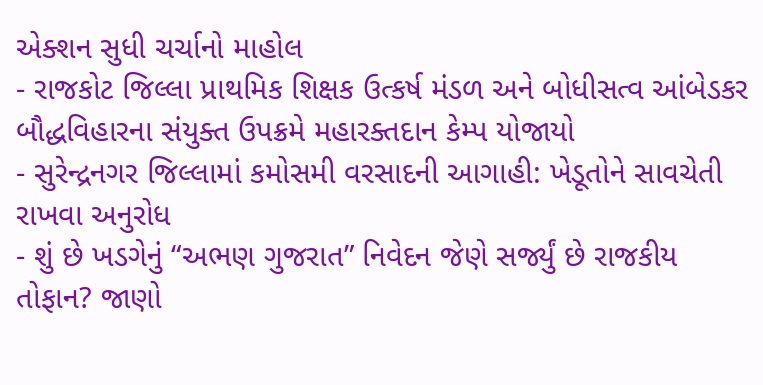એક્શન સુધી ચર્ચાનો માહોલ
- રાજકોટ જિલ્લા પ્રાથમિક શિક્ષક ઉત્કર્ષ મંડળ અને બોધીસત્વ આંબેડકર બૌદ્ધવિહારના સંયુક્ત ઉપક્રમે મહારક્તદાન કેમ્પ યોજાયો
- સુરેન્દ્રનગર જિલ્લામાં કમોસમી વરસાદની આગાહી: ખેડૂતોને સાવચેતી રાખવા અનુરોધ
- શું છે ખડગેનું “અભણ ગુજરાત” નિવેદન જેણે સર્જ્યું છે રાજકીય તોફાન? જાણો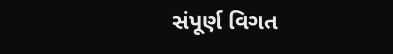સંપૂર્ણ વિગત